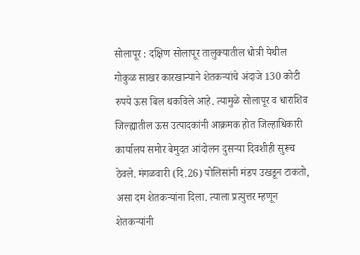सोलापूर : दक्षिण सोलापूर तालुक्यातील धोत्री येथील गोकुळ साखर कारखान्याने शेतकऱ्यांचे अंदाजे 130 कोटी रुपये ऊस बिल थकविले आहे. त्यामुळे सोलापूर व धाराशिव जिल्ह्यातील ऊस उत्पादकांनी आक्रमक होत जिल्हाधिकारी कार्यालय समोर बेमुदत आंदोलन दुसऱ्या दिवशीही सुरूच ठेवले. मंगळवारी (दि.26) पोलिसांनी मंडप उखडून टाकतो, असा दम शेतकऱ्यांना दिला. त्याला प्रत्युत्तर म्हणून शेतकऱ्यांनी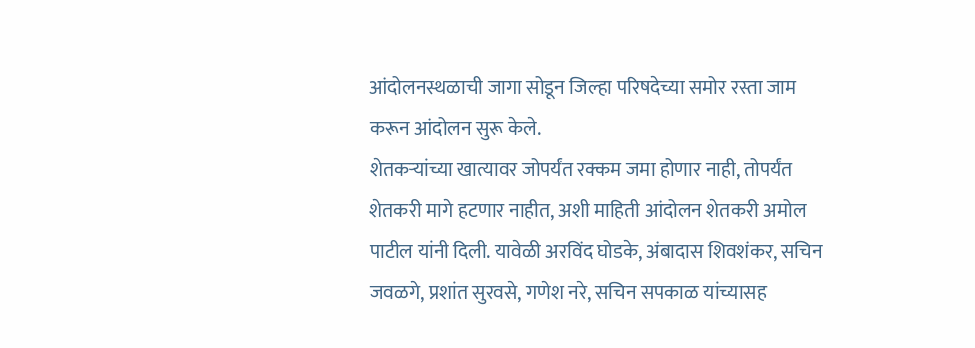आंदोलनस्थळाची जागा सोडून जिल्हा परिषदेच्या समोर रस्ता जाम करून आंदोलन सुरू केले.
शेतकऱ्यांच्या खात्यावर जोपर्यंत रक्कम जमा होणार नाही, तोपर्यंत शेतकरी मागे हटणार नाहीत, अशी माहिती आंदोलन शेतकरी अमोल पाटील यांनी दिली. यावेळी अरविंद घोडके, अंबादास शिवशंकर, सचिन जवळगे, प्रशांत सुरवसे, गणेश नरे, सचिन सपकाळ यांच्यासह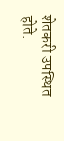शेतकरी उपस्थित होते.